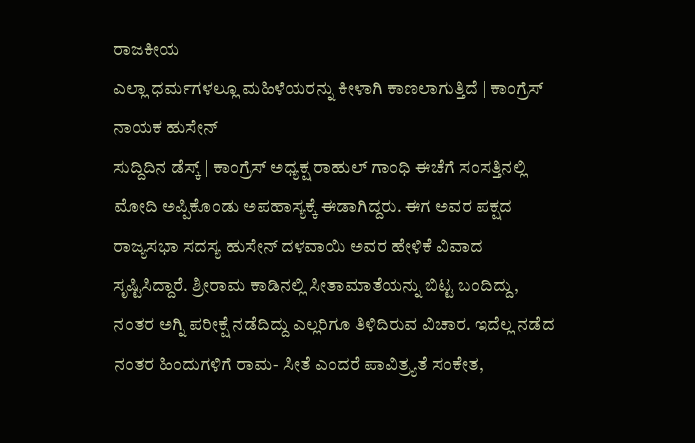ರಾಜಕೀಯ
ಎಲ್ಲಾ ಧರ್ಮಗಳಲ್ಲೂ ಮಹಿಳೆಯರನ್ನು ಕೀಳಾಗಿ ಕಾಣಲಾಗುತ್ತಿದೆ | ಕಾಂಗ್ರೆಸ್ ನಾಯಕ ಹುಸೇನ್
ಸುದ್ದಿದಿನ ಡೆಸ್ಕ್ | ಕಾಂಗ್ರೆಸ್ ಅಧ್ಯಕ್ಷ ರಾಹುಲ್ ಗಾಂಧಿ ಈಚೆಗೆ ಸಂಸತ್ತಿನಲ್ಲಿ ಮೋದಿ ಅಪ್ಪಿಕೊಂಡು ಅಪಹಾಸ್ಯಕ್ಕೆ ಈಡಾಗಿದ್ದರು. ಈಗ ಅವರ ಪಕ್ಷದ ರಾಜ್ಯಸಭಾ ಸದಸ್ಯ ಹುಸೇನ್ ದಳವಾಯಿ ಅವರ ಹೇಳಿಕೆ ವಿವಾದ ಸೃಷ್ಟಿಸಿದ್ದಾರೆ. ಶ್ರೀರಾಮ ಕಾಡಿನಲ್ಲಿ ಸೀತಾಮಾತೆಯನ್ನು ಬಿಟ್ಟ ಬಂದಿದ್ದು, ನಂತರ ಅಗ್ನಿ ಪರೀಕ್ಷೆ ನಡೆದಿದ್ದು ಎಲ್ಲರಿಗೂ ತಿಳಿದಿರುವ ವಿಚಾರ. ಇದೆಲ್ಲ ನಡೆದ ನಂತರ ಹಿಂದುಗಳಿಗೆ ರಾಮ- ಸೀತೆ ಎಂದರೆ ಪಾವಿತ್ರ್ಯತೆ ಸಂಕೇತ,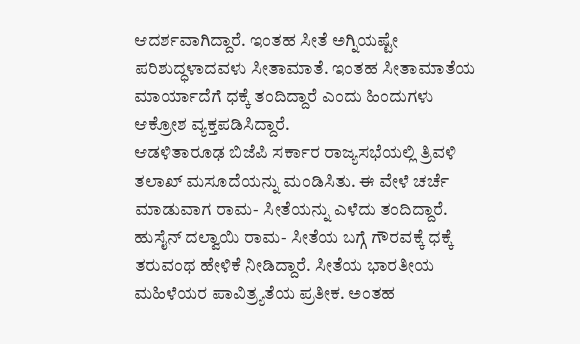ಆದರ್ಶವಾಗಿದ್ದಾರೆ. ಇಂತಹ ಸೀತೆ ಅಗ್ನಿಯಷ್ಟೇ ಪರಿಶುದ್ಧಳಾದವಳು ಸೀತಾಮಾತೆ. ಇಂತಹ ಸೀತಾಮಾತೆಯ ಮಾರ್ಯಾದೆಗೆ ಧಕ್ಕೆ ತಂದಿದ್ದಾರೆ ಎಂದು ಹಿಂದುಗಳು ಆಕ್ರೋಶ ವ್ಯಕ್ತಪಡಿಸಿದ್ದಾರೆ.
ಆಡಳಿತಾರೂಢ ಬಿಜೆಪಿ ಸರ್ಕಾರ ರಾಜ್ಯಸಭೆಯಲ್ಲಿ ತ್ರಿವಳಿ ತಲಾಖ್ ಮಸೂದೆಯನ್ನು ಮಂಡಿಸಿತು. ಈ ವೇಳೆ ಚರ್ಚೆ ಮಾಡುವಾಗ ರಾಮ- ಸೀತೆಯನ್ನು ಎಳೆದು ತಂದಿದ್ದಾರೆ. ಹುಸೈನ್ ದಲ್ವಾಯಿ ರಾಮ- ಸೀತೆಯ ಬಗ್ಗೆ ಗೌರವಕ್ಕೆ ಧಕ್ಕೆ ತರುವಂಥ ಹೇಳಿಕೆ ನೀಡಿದ್ದಾರೆ. ಸೀತೆಯ ಭಾರತೀಯ ಮಹಿಳೆಯರ ಪಾವಿತ್ರ್ಯತೆಯ ಪ್ರತೀಕ. ಅಂತಹ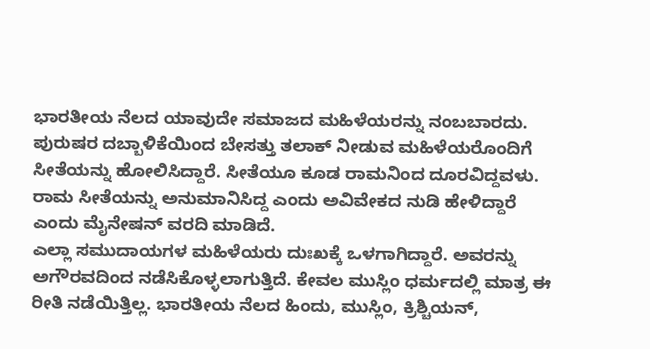ಭಾರತೀಯ ನೆಲದ ಯಾವುದೇ ಸಮಾಜದ ಮಹಿಳೆಯರನ್ನು ನಂಬಬಾರದು. ಪುರುಷರ ದಬ್ಬಾಳಿಕೆಯಿಂದ ಬೇಸತ್ತು ತಲಾಕ್ ನೀಡುವ ಮಹಿಳೆಯರೊಂದಿಗೆ ಸೀತೆಯನ್ನು ಹೋಲಿಸಿದ್ದಾರೆ. ಸೀತೆಯೂ ಕೂಡ ರಾಮನಿಂದ ದೂರವಿದ್ದವಳು. ರಾಮ ಸೀತೆಯನ್ನು ಅನುಮಾನಿಸಿದ್ದ ಎಂದು ಅವಿವೇಕದ ನುಡಿ ಹೇಳಿದ್ದಾರೆ ಎಂದು ಮೈನೇಷನ್ ವರದಿ ಮಾಡಿದೆ.
ಎಲ್ಲಾ ಸಮುದಾಯಗಳ ಮಹಿಳೆಯರು ದುಃಖಕ್ಕೆ ಒಳಗಾಗಿದ್ದಾರೆ. ಅವರನ್ನು ಅಗೌರವದಿಂದ ನಡೆಸಿಕೊಳ್ಳಲಾಗುತ್ತಿದೆ. ಕೇವಲ ಮುಸ್ಲಿಂ ಧರ್ಮದಲ್ಲಿ ಮಾತ್ರ ಈ ರೀತಿ ನಡೆಯಿತ್ತಿಲ್ಲ. ಭಾರತೀಯ ನೆಲದ ಹಿಂದು, ಮುಸ್ಲಿಂ, ಕ್ರಿಶ್ಚಿಯನ್,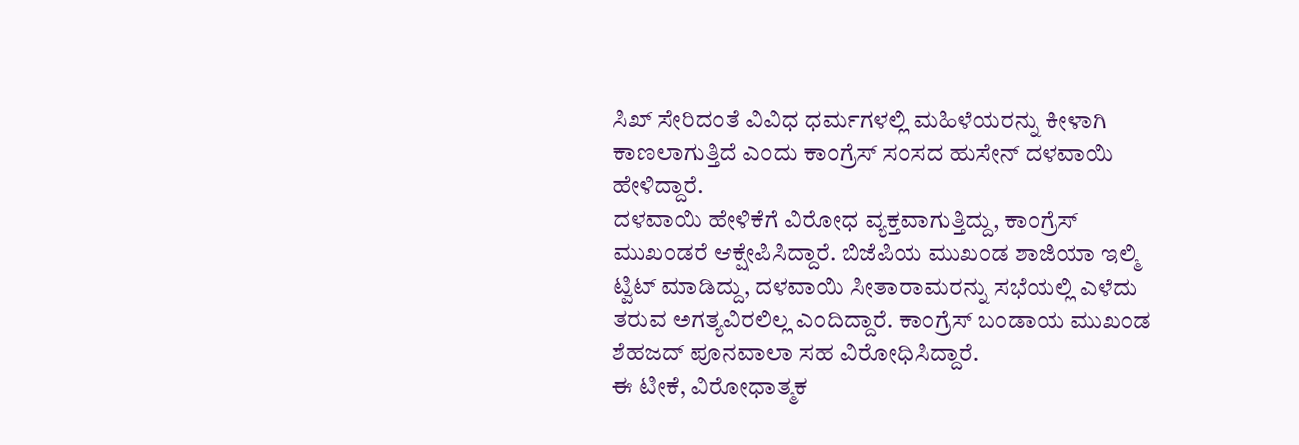ಸಿಖ್ ಸೇರಿದಂತೆ ವಿವಿಧ ಧರ್ಮಗಳಲ್ಲಿ ಮಹಿಳೆಯರನ್ನು ಕೀಳಾಗಿ ಕಾಣಲಾಗುತ್ತಿದೆ ಎಂದು ಕಾಂಗ್ರೆಸ್ ಸಂಸದ ಹುಸೇನ್ ದಳವಾಯಿ ಹೇಳಿದ್ದಾರೆ.
ದಳವಾಯಿ ಹೇಳಿಕೆಗೆ ವಿರೋಧ ವ್ಯಕ್ತವಾಗುತ್ತಿದ್ದು, ಕಾಂಗ್ರೆಸ್ ಮುಖಂಡರೆ ಆಕ್ಷೇಪಿಸಿದ್ದಾರೆ. ಬಿಜೆಪಿಯ ಮುಖಂಡ ಶಾಜಿಯಾ ಇಲ್ಮಿ ಟ್ವಿಟ್ ಮಾಡಿದ್ದು, ದಳವಾಯಿ ಸೀತಾರಾಮರನ್ನು ಸಭೆಯಲ್ಲಿ ಎಳೆದು ತರುವ ಅಗತ್ಯವಿರಲಿಲ್ಲ ಎಂದಿದ್ದಾರೆ. ಕಾಂಗ್ರೆಸ್ ಬಂಡಾಯ ಮುಖಂಡ ಶೆಹಜದ್ ಪೂನವಾಲಾ ಸಹ ವಿರೋಧಿಸಿದ್ದಾರೆ.
ಈ ಟೀಕೆ, ವಿರೋಧಾತ್ಮಕ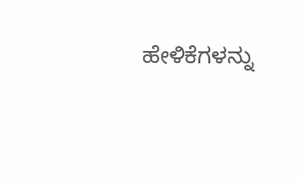ಹೇಳಿಕೆಗಳನ್ನು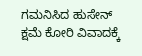ಗಮನಿಸಿದ ಹುಸೇನ್ ಕ್ಷಮೆ ಕೋರಿ ವಿವಾದಕ್ಕೆ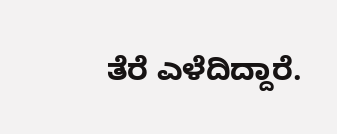ತೆರೆ ಎಳೆದಿದ್ದಾರೆ.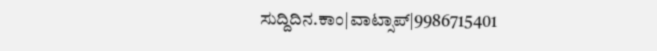ಸುದ್ದಿದಿನ.ಕಾಂ|ವಾಟ್ಸಾಪ್|9986715401